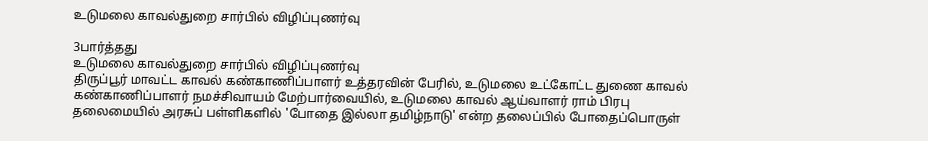உடுமலை காவல்துறை சார்பில் விழிப்புணர்வு

3பார்த்தது
உடுமலை காவல்துறை சார்பில் விழிப்புணர்வு
திருப்பூர் மாவட்ட காவல் கண்காணிப்பாளர் உத்தரவின் பேரில், உடுமலை உட்கோட்ட துணை காவல் கண்காணிப்பாளர் நமச்சிவாயம் மேற்பார்வையில், உடுமலை காவல் ஆய்வாளர் ராம் பிரபு தலைமையில் அரசுப் பள்ளிகளில் 'போதை இல்லா தமிழ்நாடு' என்ற தலைப்பில் போதைப்பொருள்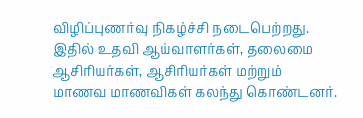விழிப்புணர்வு நிகழ்ச்சி நடைபெற்றது. இதில் உதவி ஆய்வாளர்கள், தலைமை ஆசிரியர்கள், ஆசிரியர்கள் மற்றும் மாணவ மாணவிகள் கலந்து கொண்டனர்.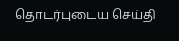தொடர்புடைய செய்தி